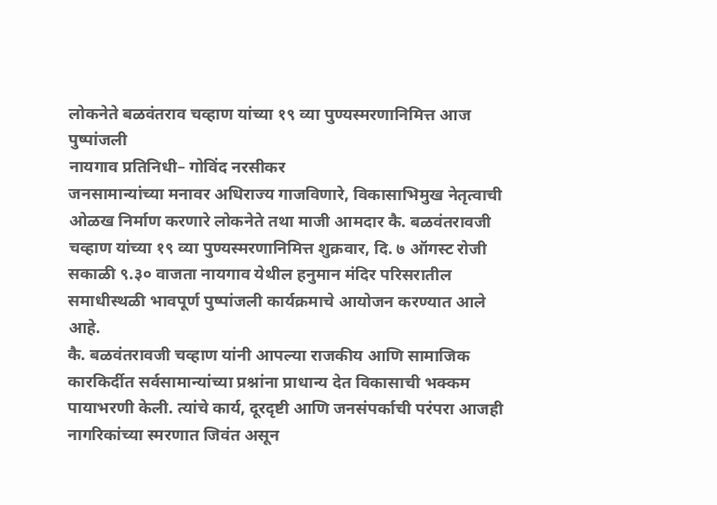लोकनेते बळवंतराव चव्हाण यांच्या १९ व्या पुण्यस्मरणानिमित्त आज पुष्पांजली
नायगाव प्रतिनिधी– गोविंद नरसीकर
जनसामान्यांच्या मनावर अधिराज्य गाजविणारे, विकासाभिमुख नेतृत्वाची ओळख निर्माण करणारे लोकनेते तथा माजी आमदार कै. बळवंतरावजी चव्हाण यांच्या १९ व्या पुण्यस्मरणानिमित्त शुक्रवार, दि. ७ ऑगस्ट रोजी सकाळी ९.३० वाजता नायगाव येथील हनुमान मंदिर परिसरातील समाधीस्थळी भावपूर्ण पुष्पांजली कार्यक्रमाचे आयोजन करण्यात आले आहे.
कै. बळवंतरावजी चव्हाण यांनी आपल्या राजकीय आणि सामाजिक कारकिर्दीत सर्वसामान्यांच्या प्रश्नांना प्राधान्य देत विकासाची भक्कम पायाभरणी केली. त्यांचे कार्य, दूरदृष्टी आणि जनसंपर्काची परंपरा आजही नागरिकांच्या स्मरणात जिवंत असून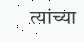त्यांच्या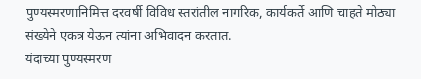पुण्यस्मरणानिमित्त दरवर्षी विविध स्तरांतील नागरिक, कार्यकर्ते आणि चाहते मोठ्या संख्येने एकत्र येऊन त्यांना अभिवादन करतात.
यंदाच्या पुण्यस्मरण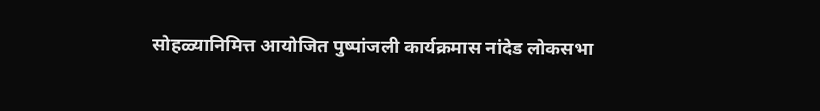सोहळ्यानिमित्त आयोजित पुष्पांजली कार्यक्रमास नांदेड लोकसभा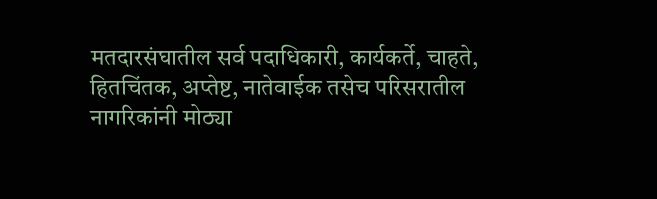मतदारसंघातील सर्व पदाधिकारी, कार्यकर्ते, चाहते, हितचिंतक, अप्तेष्ट, नातेवाईक तसेच परिसरातील नागरिकांनी मोठ्या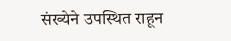संख्येने उपस्थित राहून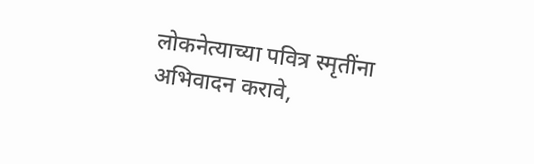लोकनेत्याच्या पवित्र स्मृतींना अभिवादन करावे,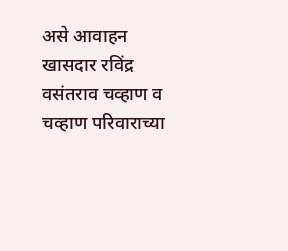असे आवाहन खासदार रविंद्र वसंतराव चव्हाण व चव्हाण परिवाराच्या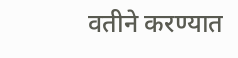वतीने करण्यात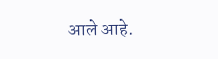आले आहे.